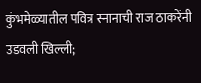कुंभमेळ्यातील पवित्र स्नानाची राज ठाकरेंनी उडवली खिल्ली;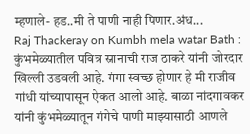म्हणाले- हड..मी ते पाणी नाही पिणार.अंध...
Raj Thackeray on Kumbh mela watar Bath : कुंभमेळ्यातील पवित्र स्नानाची राज ठाकरे यांनी जोरदार खिल्ली उडवली आहे. गंगा स्वच्छ होणार हे मी राजीव गांधी यांच्यापासून ऐकत आलो आहे. बाळा नांदगावकर यांनी कुंभमेळ्यातून गंगेचे पाणी माझ्यासाठी आणले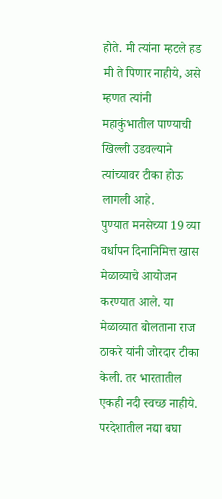होते. मी त्यांना म्हटले हड मी ते पिणार नाहीये, असे म्हणत त्यांनी महाकुंभातील पाण्याची खिल्ली उडवल्याने त्यांच्यावर टीका होऊ लागली आहे.
पुण्यात मनसेच्या 19 व्या वर्धापन दिनानिमित्त खास मेळाव्याचे आयोजन करण्यात आले. या मेळाव्यात बोलताना राज ठाकरे यांनी जोरदार टीका केली. तर भारतातील एकही नदी स्वच्छ नाहीये. परदेशातील नद्या बघा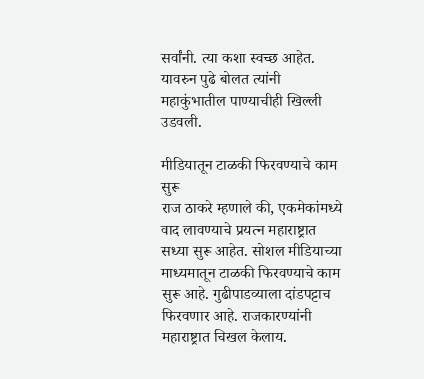सर्वांनी. त्या कशा स्वच्छ आहेत. यावरुन पुढे बोलत त्यांनी महाकुंभातील पाण्याचीही खिल्ली उडवली.

मीडियातून टाळकी फिरवण्याचे काम सुरू
राज ठाकरे म्हणाले की, एकमेकांमध्ये वाद लावण्याचे प्रयत्न महाराष्ट्रात सध्या सुरू आहेत. सोशल मीडियाच्या माध्यमातून टाळकी फिरवण्याचे काम सुरू आहे. गुढीपाडव्याला दांडपट्टाच फिरवणार आहे. राजकारण्यांनी महाराष्ट्रात चिखल केलाय.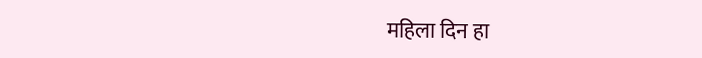महिला दिन हा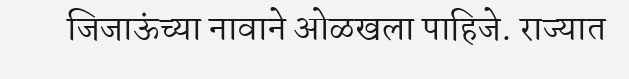जिजाऊंच्या नावाने ओळखला पाहिजे. राज्यात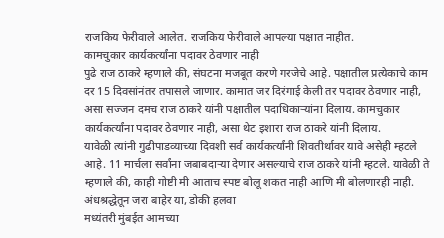राजकिय फेरीवाले आलेत. राजकिय फेरीवाले आपल्या पक्षात नाहीत.
कामचुकार कार्यकर्त्यांना पदावर ठेवणार नाही
पुढे राज ठाकरे म्हणाले की, संघटना मजबूत करणे गरजेचे आहे. पक्षातील प्रत्येकाचे काम दर 15 दिवसांनंतर तपासले जाणार. कामात जर दिरंगाई केली तर पदावर ठेवणार नाही, असा सज्जन दमच राज ठाकरे यांनी पक्षातील पदाधिकाऱ्यांना दिलाय. कामचुकार कार्यकर्त्यांना पदावर ठेवणार नाही, असा थेट इशारा राज ठाकरे यांनी दिलाय.
यावेळी त्यांनी गुढीपाडव्याच्या दिवशी सर्व कार्यकर्त्यांनी शिवतीर्थावर यावे असेही म्हटले आहे. 11 मार्चला सर्वांना जबाबदाऱ्या देणार असल्याचे राज ठाकरे यांनी म्हटले. यावेळी ते म्हणाले की, काही गोष्टी मी आताच स्पष्ट बोलू शकत नाही आणि मी बोलणारही नाही.
अंधश्रद्धेतून जरा बाहेर या, डोकी हलवा
मध्यंतरी मुंबईत आमच्या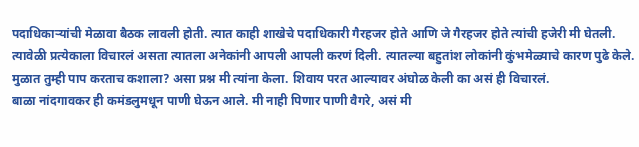पदाधिकाऱ्यांची मेळावा बैठक लावली होती. त्यात काही शाखेचे पदाधिकारी गैरहजर होते आणि जे गैरहजर होते त्यांची हजेरी मी घेतली. त्यावेळी प्रत्येकाला विचारलं असता त्यातला अनेकांनी आपली आपली करणं दिली. त्यातल्या बहुतांश लोकांनी कुंभमेळ्याचे कारण पुढे केले. मुळात तुम्ही पाप करताच कशाला? असा प्रश्न मी त्यांना केला. शिवाय परत आल्यावर अंघोळ केली का असं ही विचारलं.
बाळा नांदगावकर ही कमंडलुमधून पाणी घेऊन आले. मी नाही पिणार पाणी वैगरे, असं मी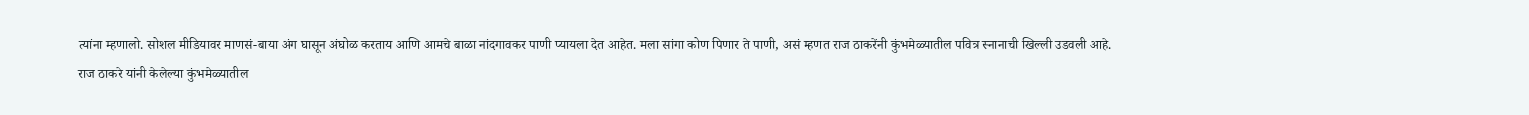त्यांना म्हणालो. सोशल मीडियावर माणसं-बाया अंग घासून अंघोळ करताय आणि आमचे बाळा नांदगावकर पाणी प्यायला देत आहेत. मला सांगा कोण पिणार ते पाणी, असं म्हणत राज ठाकरेंनी कुंभमेळ्यातील पवित्र स्नानाची खिल्ली उडवली आहे.
राज ठाकरे यांनी केलेल्या कुंभमेळ्यातील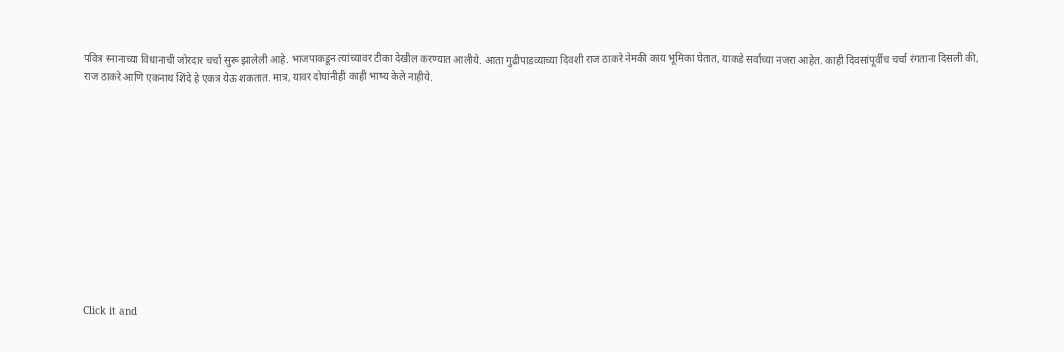पवित्र स्नानाच्या विधानाची जोरदार चर्चा सुरू झालेली आहे. भाजपाकडून त्यांच्यावर टीका देखील करण्यात आलीये. आता गुढीपाडव्याच्या दिवशी राज ठाकरे नेमकी काय भूमिका घेतात, याकडे सर्वांच्या नजरा आहेत. काही दिवसांपूर्वीच चर्चा रंगताना दिसली की, राज ठाकरे आणि एकनाथ शिंदे हे एकत्र येऊ शकतात. मात्र, यावर दोघांनीही काही भाष्य केले नाहीये.












Click it and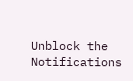Unblock the Notifications